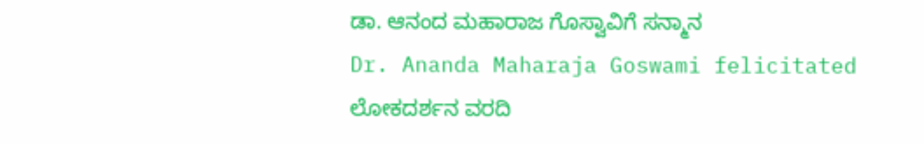ಡಾ. ಆನಂದ ಮಹಾರಾಜ ಗೊಸ್ವಾವಿಗೆ ಸನ್ಮಾನ
Dr. Ananda Maharaja Goswami felicitated
ಲೋಕದರ್ಶನ ವರದಿ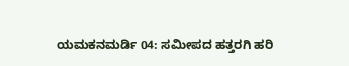ಯಮಕನಮರ್ಡಿ 04: ಸಮೀಪದ ಹತ್ತರಗಿ ಹರಿ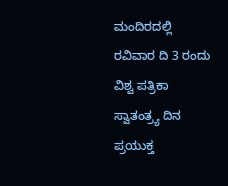ಮಂದಿರದಲ್ಲಿ ರವಿವಾರ ದಿ 3 ರಂದು ವಿಶ್ವ ಪತ್ರಿಕಾ ಸ್ವಾತಂತ್ರ್ಯ ದಿನ ಪ್ರಯುಕ್ತ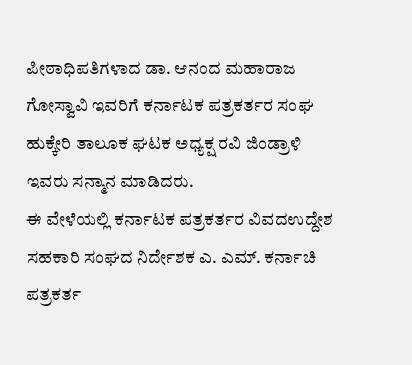ಪೀಠಾಧಿಪತಿಗಳಾದ ಡಾ. ಆನಂದ ಮಹಾರಾಜ ಗೋಸ್ವಾವಿ ಇವರಿಗೆ ಕರ್ನಾಟಕ ಪತ್ರಕರ್ತರ ಸಂಘ ಹುಕ್ಕೇರಿ ತಾಲೂಕ ಘಟಕ ಅಧ್ಯಕ್ಷ ರವಿ ಜಿಂಡ್ರಾಳಿ ಇವರು ಸನ್ಮಾನ ಮಾಡಿದರು.
ಈ ವೇಳೆಯಲ್ಲಿ ಕರ್ನಾಟಕ ಪತ್ರಕರ್ತರ ವಿವದಉದ್ದೇಶ ಸಹಕಾರಿ ಸಂಘದ ನಿರ್ದೇಶಕ ಎ. ಎಮ್. ಕರ್ನಾಚಿ ಪತ್ರಕರ್ತ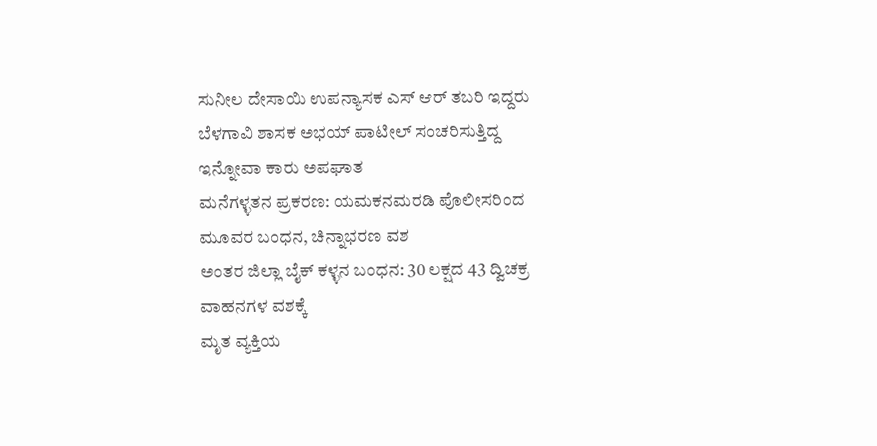ಸುನೀಲ ದೇಸಾಯಿ ಉಪನ್ಯಾಸಕ ಎಸ್ ಆರ್ ತಬರಿ ಇದ್ದರು
ಬೆಳಗಾವಿ ಶಾಸಕ ಅಭಯ್ ಪಾಟೀಲ್ ಸಂಚರಿಸುತ್ತಿದ್ದ ಇನ್ನೋವಾ ಕಾರು ಅಪಘಾತ
ಮನೆಗಳ್ಳತನ ಪ್ರಕರಣ: ಯಮಕನಮರಡಿ ಪೊಲೀಸರಿಂದ ಮೂವರ ಬಂಧನ, ಚಿನ್ನಾಭರಣ ವಶ
ಅಂತರ ಜಿಲ್ಲಾ ಬೈಕ್ ಕಳ್ಳನ ಬಂಧನ: 30 ಲಕ್ಷದ 43 ದ್ವಿಚಕ್ರ ವಾಹನಗಳ ವಶಕ್ಕೆ
ಮೃತ ವ್ಯಕ್ತಿಯ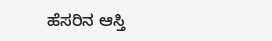ಹೆಸರಿನ ಆಸ್ತಿ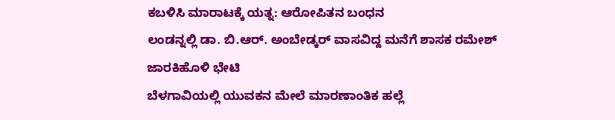ಕಬಳಿಸಿ ಮಾರಾಟಕ್ಕೆ ಯತ್ನ: ಆರೋಪಿತನ ಬಂಧನ
ಲಂಡನ್ನಲ್ಲಿ ಡಾ. ಬಿ.ಆರ್. ಅಂಬೇಡ್ಕರ್ ವಾಸವಿದ್ದ ಮನೆಗೆ ಶಾಸಕ ರಮೇಶ್ ಜಾರಕಿಹೊಳಿ ಭೇಟಿ
ಬೆಳಗಾವಿಯಲ್ಲಿ ಯುವಕನ ಮೇಲೆ ಮಾರಣಾಂತಿಕ ಹಲ್ಲೆ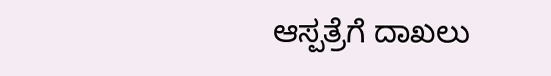ಆಸ್ಪತ್ರೆಗೆ ದಾಖಲು